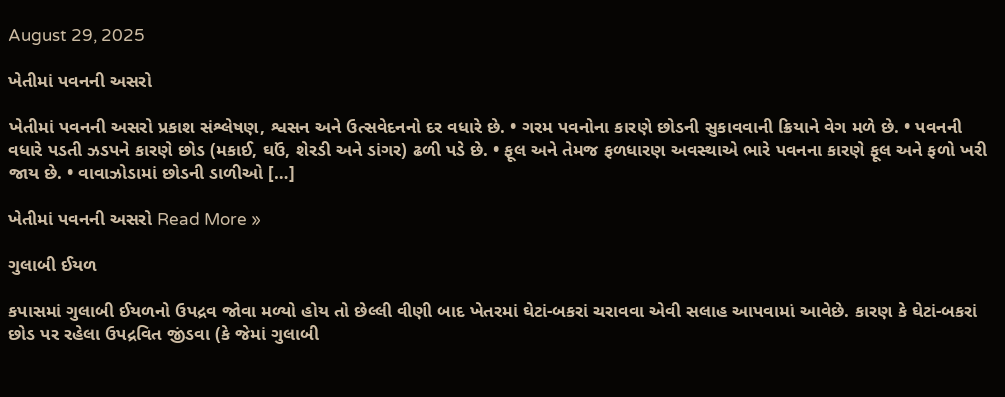August 29, 2025

ખેતીમાં પવનની અસરો

ખેતીમાં પવનની અસરો પ્રકાશ સંશ્લેષણ, શ્વસન અને ઉત્સવેદનનો દર વધારે છે. • ગરમ પવનોના કારણે છોડની સુકાવવાની ક્રિયાને વેગ મળે છે. • પવનની વધારે પડતી ઝડપને કારણે છોડ (મકાઈ, ઘઉં, શેરડી અને ડાંગર) ઢળી પડે છે. • ફૂલ અને તેમજ ફળધારણ અવસ્થાએ ભારે પવનના કારણે ફૂલ અને ફળો ખરી જાય છે. • વાવાઝોડામાં છોડની ડાળીઓ […]

ખેતીમાં પવનની અસરો Read More »

ગુલાબી ઈયળ

કપાસમાં ગુલાબી ઈયળનો ઉપદ્રવ જોવા મળ્યો હોય તો છેલ્લી વીણી બાદ ખેતરમાં ઘેટાં-બકરાં ચરાવવા એવી સલાહ આપવામાં આવેછે. કારણ કે ઘેટાં-બકરાં છોડ પર રહેલા ઉપદ્રવિત જીંડવા (કે જેમાં ગુલાબી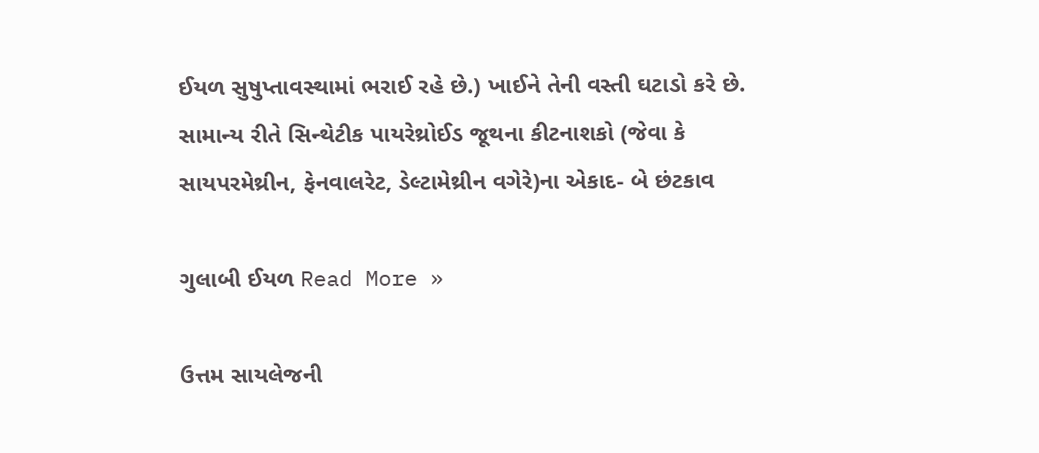ઈયળ સુષુપ્તાવસ્થામાં ભરાઈ રહે છે.) ખાઈને તેની વસ્તી ઘટાડો કરે છે. સામાન્ય રીતે સિન્થેટીક પાયરેથ્રોઈડ જૂથના કીટનાશકો (જેવા કે સાયપરમેથ્રીન, ફેનવાલરેટ, ડેલ્ટામેથ્રીન વગેરે)ના એકાદ- બે છંટકાવ

ગુલાબી ઈયળ Read More »

ઉત્તમ સાયલેજની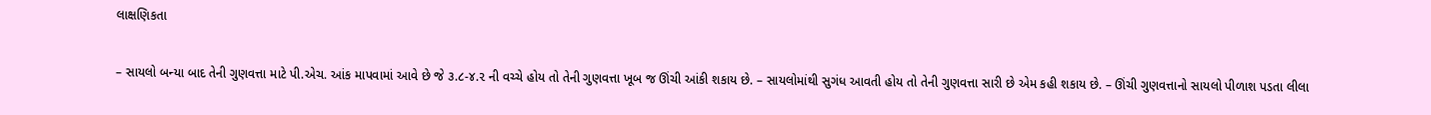લાક્ષણિકતા

– સાયલો બન્યા બાદ તેની ગુણવત્તા માટે પી.એચ. આંક માપવામાં આવે છે જે ૩.૮-૪.૨ ની વચ્ચે હોય તો તેની ગુણવત્તા ખૂબ જ ઊંચી આંકી શકાય છે. – સાયલોમાંથી સુગંધ આવતી હોય તો તેની ગુણવત્તા સારી છે એમ કહી શકાય છે. – ઊંચી ગુણવત્તાનો સાયલો પીળાશ પડતા લીલા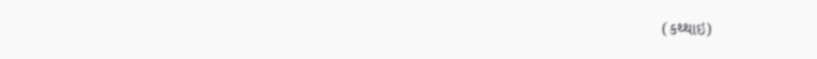(કથ્થાઇ)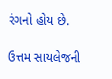રંગનો હોય છે.

ઉત્તમ સાયલેજની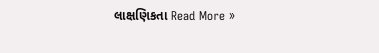લાક્ષણિકતા Read More »